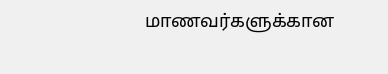மாணவர்களுக்கான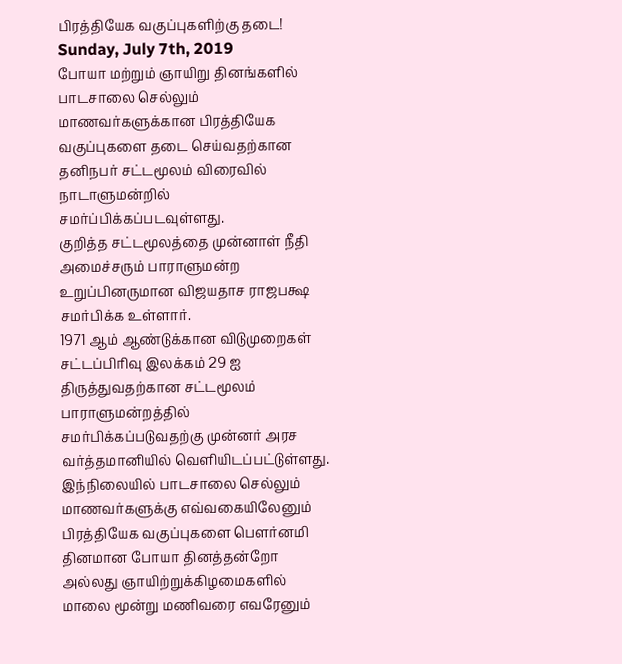பிரத்தியேக வகுப்புகளிற்கு தடை!
Sunday, July 7th, 2019
போயா மற்றும் ஞாயிறு தினங்களில் பாடசாலை செல்லும் மாணவர்களுக்கான பிரத்தியேக வகுப்புகளை தடை செய்வதற்கான தனிநபர் சட்டமூலம் விரைவில் நாடாளுமன்றில் சமர்ப்பிக்கப்படவுள்ளது.
குறித்த சட்டமூலத்தை முன்னாள் நீதி அமைச்சரும் பாராளுமன்ற உறுப்பினருமான விஜயதாச ராஜபக்ஷ சமர்பிக்க உள்ளார்.
1971 ஆம் ஆண்டுக்கான விடுமுறைகள் சட்டப்பிரிவு இலக்கம் 29 ஐ திருத்துவதற்கான சட்டமூலம் பாராளுமன்றத்தில் சமர்பிக்கப்படுவதற்கு முன்னர் அரச வர்த்தமானியில் வெளியிடப்பட்டுள்ளது.
இந்நிலையில் பாடசாலை செல்லும் மாணவர்களுக்கு எவ்வகையிலேனும் பிரத்தியேக வகுப்புகளை பௌர்னமி தினமான போயா தினத்தன்றோ அல்லது ஞாயிற்றுக்கிழமைகளில் மாலை மூன்று மணிவரை எவரேனும்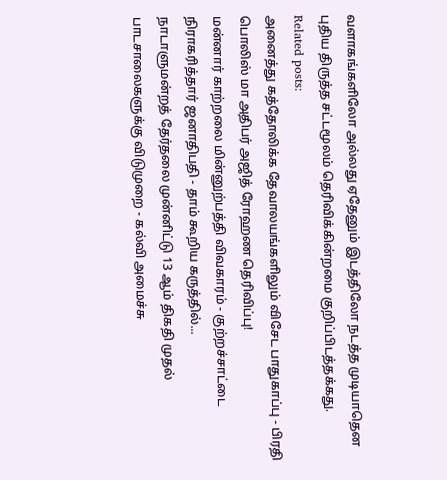வளாகங்களிலோ அல்லது ஏதேனும் இடத்திலோ நடத்த முடியாதென புதிய திருத்த சட்டமூலம் தெரிவிக்கின்றமை குறிப்பிடத்தக்கது.
Related posts:
அனைத்து கத்தோலிக்க தேவாலயங்களிலும் விசேட பாதுகாப்பு - பிரதி பொலிஸ் மா அதிபர் அஜித் ரோஹண தெரிவிப்பு!
மன்னார் காற்றலை மின்னுற்பத்தி விவகாரம் - குற்றச்சாட்டை நிராகரித்தார் ஜனாதிபதி - தாம் கூறிய கருத்தில்...
நாடாளுமன்றத் தேர்தலை முன்னிட்டு 13 ஆம் திகதி முதல் பாடசாலைகளுக்கு விடுமுறை - கல்வி அமைச்சு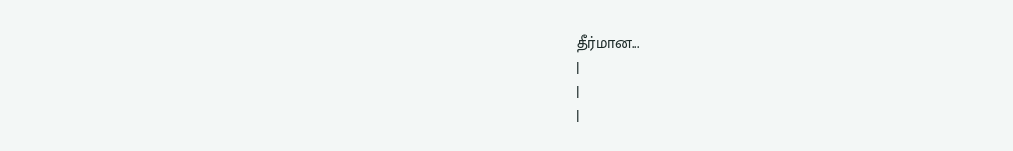தீர்மான...
|
|
|